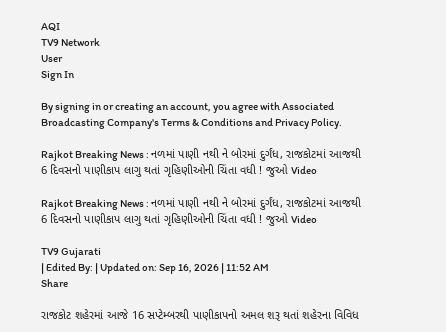AQI
TV9 Network
User
Sign In

By signing in or creating an account, you agree with Associated Broadcasting Company's Terms & Conditions and Privacy Policy.

Rajkot Breaking News : નળમાં પાણી નથી ને બોરમાં દુર્ગંધ, રાજકોટમાં આજથી 6 દિવસનો પાણીકાપ લાગુ થતાં ગૃહિણીઓની ચિંતા વધી ! જુઓ Video

Rajkot Breaking News : નળમાં પાણી નથી ને બોરમાં દુર્ગંધ, રાજકોટમાં આજથી 6 દિવસનો પાણીકાપ લાગુ થતાં ગૃહિણીઓની ચિંતા વધી ! જુઓ Video

TV9 Gujarati
| Edited By: | Updated on: Sep 16, 2026 | 11:52 AM
Share

રાજકોટ શહેરમાં આજે 16 સપ્ટેમ્બરથી પાણીકાપનો અમલ શરૂ થતાં શહેરના વિવિધ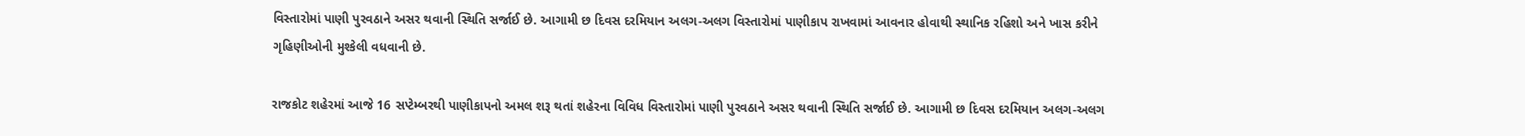વિસ્તારોમાં પાણી પુરવઠાને અસર થવાની સ્થિતિ સર્જાઈ છે. આગામી છ દિવસ દરમિયાન અલગ-અલગ વિસ્તારોમાં પાણીકાપ રાખવામાં આવનાર હોવાથી સ્થાનિક રહિશો અને ખાસ કરીને ગૃહિણીઓની મુશ્કેલી વધવાની છે.

રાજકોટ શહેરમાં આજે 16 સપ્ટેમ્બરથી પાણીકાપનો અમલ શરૂ થતાં શહેરના વિવિધ વિસ્તારોમાં પાણી પુરવઠાને અસર થવાની સ્થિતિ સર્જાઈ છે. આગામી છ દિવસ દરમિયાન અલગ-અલગ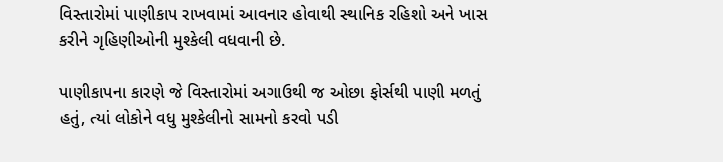વિસ્તારોમાં પાણીકાપ રાખવામાં આવનાર હોવાથી સ્થાનિક રહિશો અને ખાસ કરીને ગૃહિણીઓની મુશ્કેલી વધવાની છે.

પાણીકાપના કારણે જે વિસ્તારોમાં અગાઉથી જ ઓછા ફોર્સથી પાણી મળતું હતું, ત્યાં લોકોને વધુ મુશ્કેલીનો સામનો કરવો પડી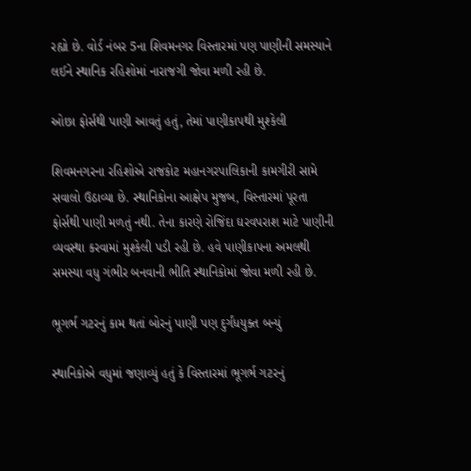રહ્યો છે. વોર્ડ નંબર 5ના શિવમનગર વિસ્તારમાં પણ પાણીની સમસ્યાને લઈને સ્થાનિક રહિશોમાં નારાજગી જોવા મળી રહી છે.

ઓછા ફોર્સથી પાણી આવતું હતું, તેમાં પાણીકાપથી મુશ્કેલી

શિવમનગરના રહિશોએ રાજકોટ મહાનગરપાલિકાની કામગીરી સામે સવાલો ઉઠાવ્યા છે. સ્થાનિકોના આક્ષેપ મુજબ, વિસ્તારમાં પૂરતા ફોર્સથી પાણી મળતું નથી. તેના કારણે રોજિંદા ઘરવપરાશ માટે પાણીની વ્યવસ્થા કરવામાં મુશ્કેલી પડી રહી છે. હવે પાણીકાપના અમલથી સમસ્યા વધુ ગંભીર બનવાની ભીતિ સ્થાનિકોમાં જોવા મળી રહી છે.

ભૂગર્ભ ગટરનું કામ થતાં બોરનું પાણી પણ દુર્ગંધયુક્ત બન્યું

સ્થાનિકોએ વધુમાં જણાવ્યું હતું કે વિસ્તારમાં ભૂગર્ભ ગટરનું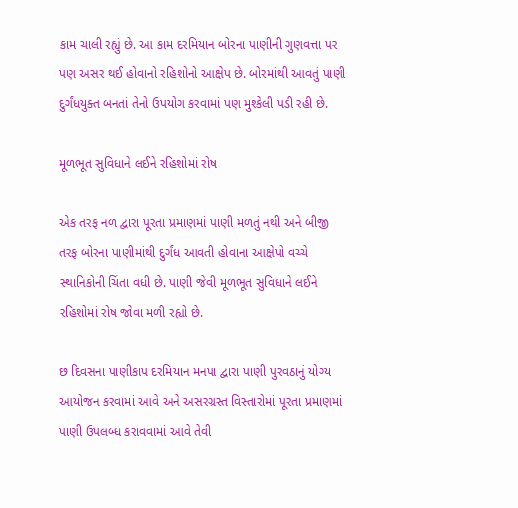કામ ચાલી રહ્યું છે. આ કામ દરમિયાન બોરના પાણીની ગુણવત્તા પર પણ અસર થઈ હોવાનો રહિશોનો આક્ષેપ છે. બોરમાંથી આવતું પાણી દુર્ગંધયુક્ત બનતાં તેનો ઉપયોગ કરવામાં પણ મુશ્કેલી પડી રહી છે.

મૂળભૂત સુવિધાને લઈને રહિશોમાં રોષ

એક તરફ નળ દ્વારા પૂરતા પ્રમાણમાં પાણી મળતું નથી અને બીજી તરફ બોરના પાણીમાંથી દુર્ગંધ આવતી હોવાના આક્ષેપો વચ્ચે સ્થાનિકોની ચિંતા વધી છે. પાણી જેવી મૂળભૂત સુવિધાને લઈને રહિશોમાં રોષ જોવા મળી રહ્યો છે.

છ દિવસના પાણીકાપ દરમિયાન મનપા દ્વારા પાણી પુરવઠાનું યોગ્ય આયોજન કરવામાં આવે અને અસરગ્રસ્ત વિસ્તારોમાં પૂરતા પ્રમાણમાં પાણી ઉપલબ્ધ કરાવવામાં આવે તેવી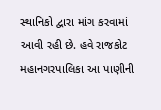સ્થાનિકો દ્વારા માંગ કરવામાં આવી રહી છે. હવે રાજકોટ મહાનગરપાલિકા આ પાણીની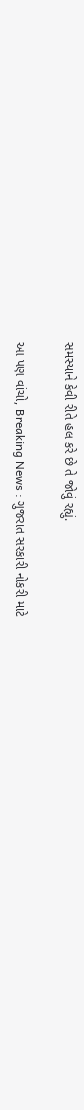સમસ્યાને કેવી રીતે હલ કરે છે તે જોવું રહ્યું.

આ પણ વાંચો, Breaking News : ગુજરાત સરકારી નોકરી માટે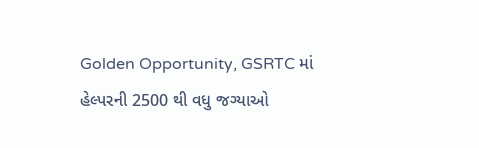Golden Opportunity, GSRTC માં હેલ્પરની 2500 થી વધુ જગ્યાઓ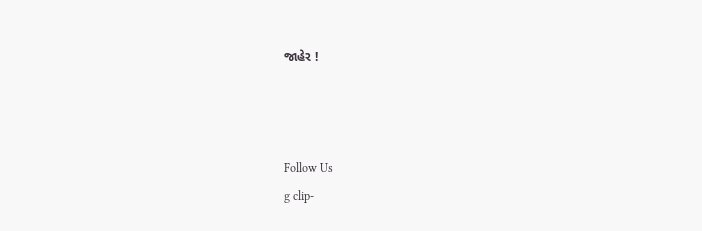જાહેર !



Follow Us
g clip-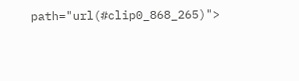path="url(#clip0_868_265)">